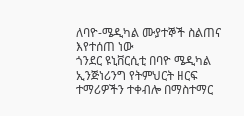ለባዮ-ሜዲካል ሙያተኞች ስልጠና እየተሰጠ ነው
ጎንደር ዩኒቨርሲቲ በባዮ ሜዲካል ኢንጅነሪንግ የትምህርት ዘርፍ ተማሪዎችን ተቀብሎ በማስተማር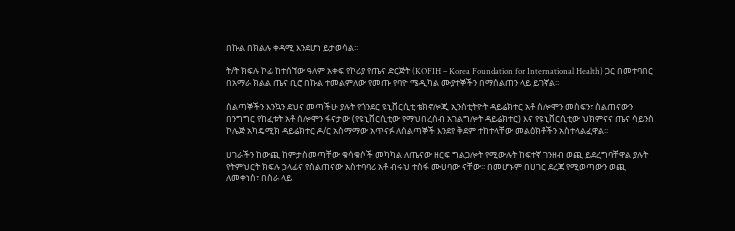በኩል በክልሉ ቀዳሚ እንደሆነ ይታወሳል፡፡

ት/ት ክፍሉ ኮፊ ከተሰኘው ዓለም አቀፍ የኮሪያ የጤና ድርጅት (KOFIH – Korea Foundation for International Health) ጋር በመተባበር በአማራ ክልል ጤና ቢሮ በኩል ተመልምለው የመጡ የባዮ ሜዲካል ሙያተኞችን በማሰልጠን ላይ ይገኛል፡፡

ሰልጣኞችን እንኳን ደህና መጣችሁ ያሉት የጎንደር ዩኒቨርሲቲ ቴክኖሎጂ ኢንስቲትዮት ዳይሬክተር አቶ ሰሎሞን መስፍን፣ ስልጠናውን በንግግር የከፈቱት አቶ ሰሎሞን ፋናታው (የዩኒቨርሲቲው የማህበረሰብ አገልግሎት ዳይሬክተር) እና የዩኒቨርሲቲው ህክምናና ጤና ሳይንስ ኮሌጅ አካዴሚክ ዳይሬክተር ዶ/ር አስማማው አጥናፉ ለሰልጣኞች እንደየ ቅደም ተከተላቸው መልዕክቶችን አስተላልፈዋል፡፡

ሀገራችን ከውጪ ከምታስመጣቸው ቁሳቁሶች መካካል ለጤናው ዘርፍ ግልጋሎት የሚውሉት ከፍተኛ ገንዘብ ወጪ ይደረግባቸዋል ያሉት የትምህርት ክፍሉ ኃላፊና የስልጠናው አስተባባሪ አቶ ብሩህ ተስፋ ሙሀባው ናቸው፡፡ በመሆኑም በሀገር ደረጃ የሚወጣውን ወጪ ለመቀነስ፣ በስራ ላይ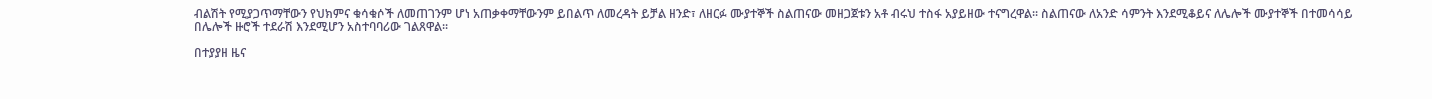ብልሽት የሚያጋጥማቸውን የህክምና ቁሳቁሶች ለመጠገንም ሆነ አጠቃቀማቸውንም ይበልጥ ለመረዳት ይቻል ዘንድ፣ ለዘርፉ ሙያተኞች ስልጠናው መዘጋጀቱን አቶ ብሩህ ተስፋ አያይዘው ተናግረዋል፡፡ ስልጠናው ለአንድ ሳምንት እንደሚቆይና ለሌሎች ሙያተኞች በተመሳሳይ በሌሎች ዙሮች ተደራሽ እንደሚሆን አስተባባሪው ገልጸዋል፡፡

በተያያዘ ዜና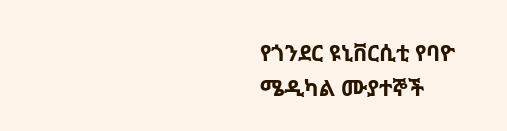የጎንደር ዩኒቨርሲቲ የባዮ ሜዲካል ሙያተኞች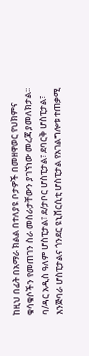ከዚህ በፊት በአማራ ክልል በተለያዩ ቦታዎች በመዘዋወር የህክምና ቁሳቁሶችን የመጠገን ስራ መስራታቸውን ያገኘነው መረጃ ያመለክታል፡፡ ባ/ዳር አዲስ ዓለም ሆስፒታል፣ ደ/ታቦር ሆስፒታል፣ ደባርቅ ሆስፒታል፣ እንጅባራ ሆስፒታልና ጎንደር ዩኒቨርሲቲ ሆስፒታል የአገልግሎቱ ተጠቃሚ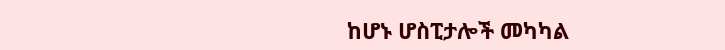ከሆኑ ሆስፒታሎች መካካል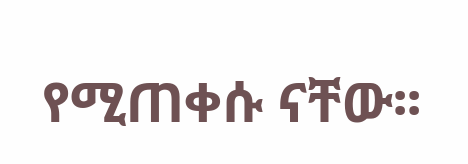የሚጠቀሱ ናቸው፡፡